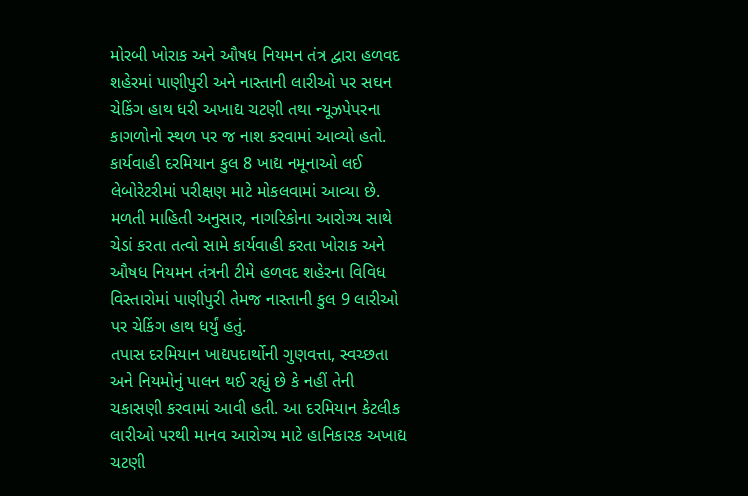મોરબી ખોરાક અને ઔષધ નિયમન તંત્ર દ્વારા હળવદ શહેરમાં પાણીપુરી અને નાસ્તાની લારીઓ પર સઘન ચેકિંગ હાથ ધરી અખાદ્ય ચટણી તથા ન્યૂઝપેપરના કાગળોનો સ્થળ પર જ નાશ કરવામાં આવ્યો હતો. કાર્યવાહી દરમિયાન કુલ 8 ખાદ્ય નમૂનાઓ લઈ લેબોરેટરીમાં પરીક્ષણ માટે મોકલવામાં આવ્યા છે.
મળતી માહિતી અનુસાર, નાગરિકોના આરોગ્ય સાથે ચેડાં કરતા તત્વો સામે કાર્યવાહી કરતા ખોરાક અને ઔષધ નિયમન તંત્રની ટીમે હળવદ શહેરના વિવિધ વિસ્તારોમાં પાણીપુરી તેમજ નાસ્તાની કુલ 9 લારીઓ પર ચેકિંગ હાથ ધર્યું હતું.
તપાસ દરમિયાન ખાદ્યપદાર્થોની ગુણવત્તા, સ્વચ્છતા અને નિયમોનું પાલન થઈ રહ્યું છે કે નહીં તેની ચકાસણી કરવામાં આવી હતી. આ દરમિયાન કેટલીક લારીઓ પરથી માનવ આરોગ્ય માટે હાનિકારક અખાદ્ય ચટણી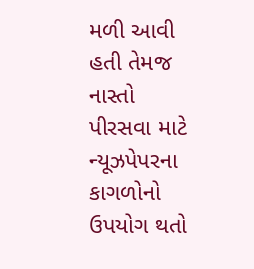મળી આવી હતી તેમજ નાસ્તો પીરસવા માટે ન્યૂઝપેપરના કાગળોનો ઉપયોગ થતો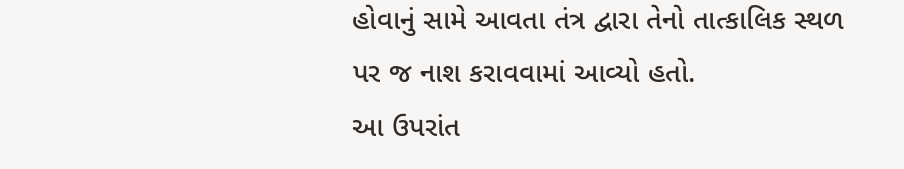હોવાનું સામે આવતા તંત્ર દ્વારા તેનો તાત્કાલિક સ્થળ પર જ નાશ કરાવવામાં આવ્યો હતો.
આ ઉપરાંત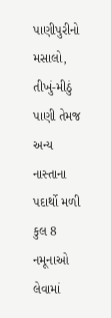પાણીપુરીનો મસાલો, તીખું-મીઠું પાણી તેમજ અન્ય નાસ્તાના પદાર્થો મળી કુલ 8 નમૂનાઓ લેવામાં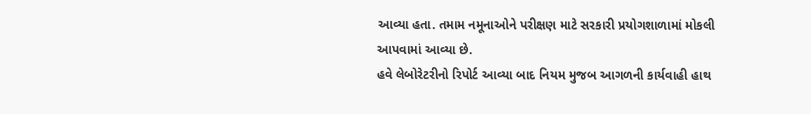આવ્યા હતા. તમામ નમૂનાઓને પરીક્ષણ માટે સરકારી પ્રયોગશાળામાં મોકલી આપવામાં આવ્યા છે.
હવે લેબોરેટરીનો રિપોર્ટ આવ્યા બાદ નિયમ મુજબ આગળની કાર્યવાહી હાથ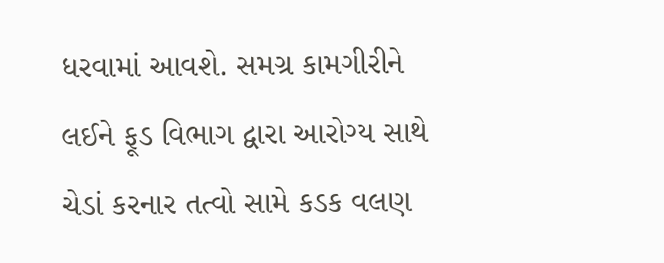ધરવામાં આવશે. સમગ્ર કામગીરીને લઈને ફૂડ વિભાગ દ્વારા આરોગ્ય સાથે ચેડાં કરનાર તત્વો સામે કડક વલણ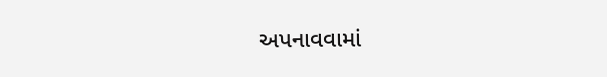અપનાવવામાં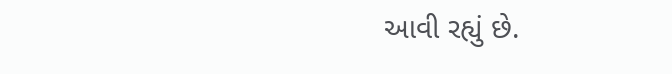આવી રહ્યું છે.